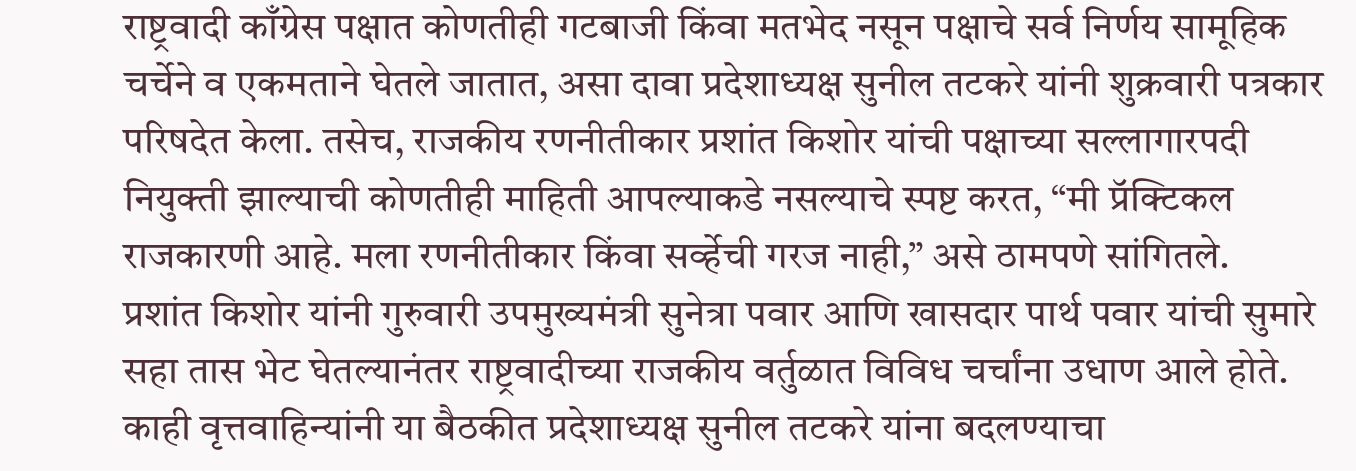राष्ट्रवादी काँग्रेस पक्षात कोणतीही गटबाजी किंवा मतभेद नसून पक्षाचे सर्व निर्णय सामूहिक चर्चेने व एकमताने घेतले जातात, असा दावा प्रदेशाध्यक्ष सुनील तटकरे यांनी शुक्रवारी पत्रकार परिषदेत केला. तसेच, राजकीय रणनीतीकार प्रशांत किशोर यांची पक्षाच्या सल्लागारपदी नियुक्ती झाल्याची कोणतीही माहिती आपल्याकडे नसल्याचे स्पष्ट करत, “मी प्रॅक्टिकल राजकारणी आहे. मला रणनीतीकार किंवा सर्व्हेची गरज नाही,” असे ठामपणे सांगितले.
प्रशांत किशोर यांनी गुरुवारी उपमुख्यमंत्री सुनेत्रा पवार आणि खासदार पार्थ पवार यांची सुमारे सहा तास भेट घेतल्यानंतर राष्ट्रवादीच्या राजकीय वर्तुळात विविध चर्चांना उधाण आले होते. काही वृत्तवाहिन्यांनी या बैठकीत प्रदेशाध्यक्ष सुनील तटकरे यांना बदलण्याचा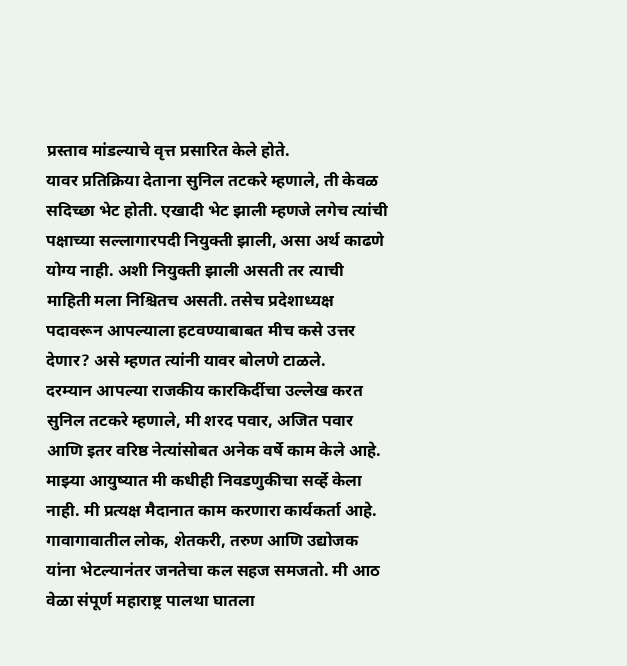प्रस्ताव मांडल्याचे वृत्त प्रसारित केले होते.
यावर प्रतिक्रिया देताना सुनिल तटकरे म्हणाले, ती केवळ सदिच्छा भेट होती. एखादी भेट झाली म्हणजे लगेच त्यांची पक्षाच्या सल्लागारपदी नियुक्ती झाली, असा अर्थ काढणे योग्य नाही. अशी नियुक्ती झाली असती तर त्याची माहिती मला निश्चितच असती. तसेच प्रदेशाध्यक्ष पदावरून आपल्याला हटवण्याबाबत मीच कसे उत्तर देणार? असे म्हणत त्यांनी यावर बोलणे टाळले.
दरम्यान आपल्या राजकीय कारकिर्दीचा उल्लेख करत सुनिल तटकरे म्हणाले, मी शरद पवार, अजित पवार आणि इतर वरिष्ठ नेत्यांसोबत अनेक वर्षे काम केले आहे. माझ्या आयुष्यात मी कधीही निवडणुकीचा सर्व्हे केला नाही. मी प्रत्यक्ष मैदानात काम करणारा कार्यकर्ता आहे. गावागावातील लोक, शेतकरी, तरुण आणि उद्योजक यांना भेटल्यानंतर जनतेचा कल सहज समजतो. मी आठ वेळा संपूर्ण महाराष्ट्र पालथा घातला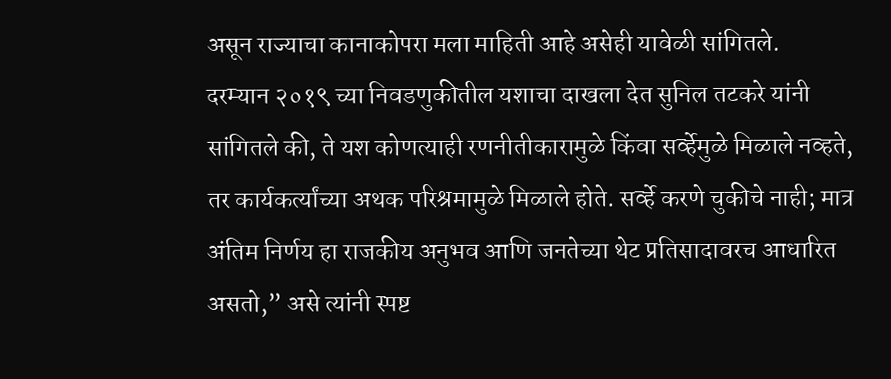असून राज्याचा कानाकोपरा मला माहिती आहे असेही यावेळी सांगितले.
दरम्यान २०१९ च्या निवडणुकीतील यशाचा दाखला देत सुनिल तटकरे यांनी सांगितले की, ते यश कोणत्याही रणनीतीकारामुळे किंवा सर्व्हेमुळे मिळाले नव्हते, तर कार्यकर्त्यांच्या अथक परिश्रमामुळे मिळाले होते. सर्व्हे करणे चुकीचे नाही; मात्र अंतिम निर्णय हा राजकीय अनुभव आणि जनतेच्या थेट प्रतिसादावरच आधारित असतो,” असे त्यांनी स्पष्ट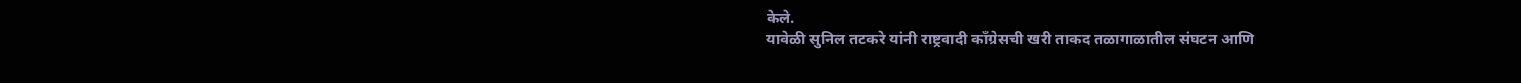केले.
यावेळी सुनिल तटकरे यांनी राष्ट्रवादी काँग्रेसची खरी ताकद तळागाळातील संघटन आणि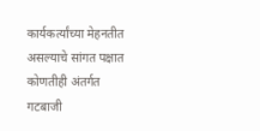कार्यकर्त्यांच्या मेहनतीत असल्याचे सांगत पक्षात कोणतीही अंतर्गत गटबाजी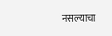नसल्याचा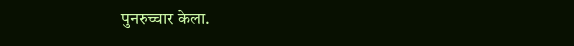पुनरुच्चार केला.